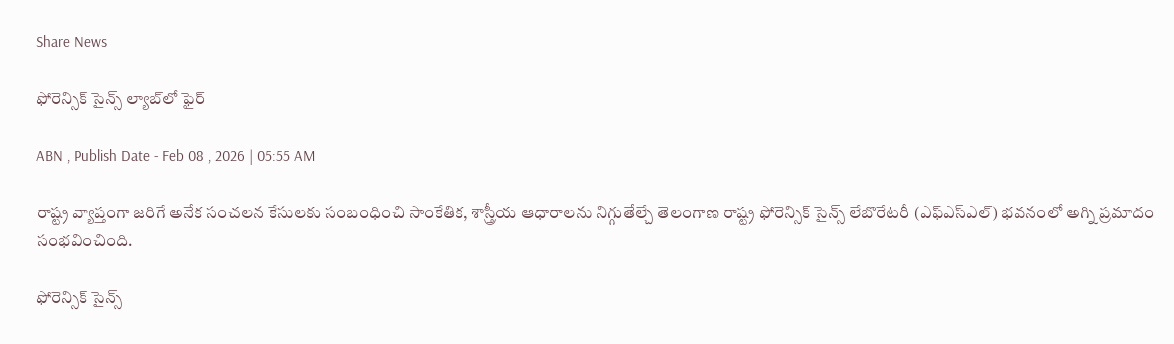Share News

ఫోరెన్సిక్‌ సైన్స్‌ ల్యాబ్‌లో ఫైర్‌

ABN , Publish Date - Feb 08 , 2026 | 05:55 AM

రాష్ట్ర వ్యాప్తంగా జరిగే అనేక సంచలన కేసులకు సంబంధించి సాంకేతిక, శాస్త్రీయ ఆధారాలను నిగ్గుతేల్చే తెలంగాణ రాష్ట్ర ఫోరెన్సిక్‌ సైన్స్‌ లేబొరేటరీ (ఎఫ్‌ఎస్ఎల్‌) భవనంలో అగ్ని ప్రమాదం సంభవించింది.

ఫోరెన్సిక్‌ సైన్స్‌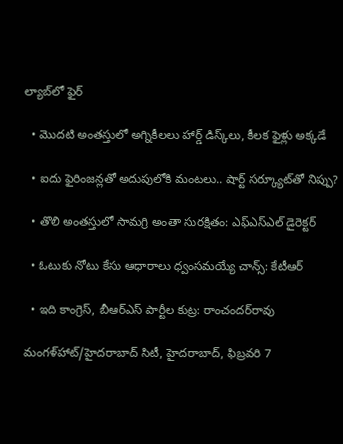ల్యాబ్‌లో ఫైర్‌

  • మొదటి అంతస్తులో అగ్నికీలలు హార్డ్‌ డిస్క్‌లు, కీలక ఫైళ్లు అక్కడే

  • ఐదు ఫైరింజన్లతో అదుపులోకి మంటలు.. షార్ట్‌ సర్క్యూట్‌తో నిప్పు?

  • తొలి అంతస్తులో సామగ్రి అంతా సురక్షితం: ఎఫ్‌ఎస్ఎల్‌ డైరెక్టర్‌

  • ఓటుకు నోటు కేసు ఆధారాలు ధ్వంసమయ్యే చాన్స్‌: కేటీఆర్‌

  • ఇది కాంగ్రెస్‌, బీఆర్‌ఎస్‌ పార్టీల కుట్ర: రాంచందర్‌రావు

మంగళ్‌హాట్‌/హైదరాబాద్‌ సిటీ, హైదరాబాద్‌, ఫిబ్రవరి 7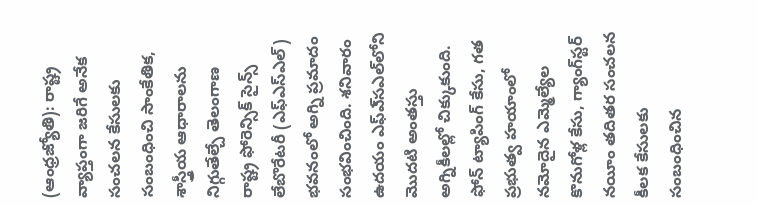(ఆంధ్రజ్యోతి): రాష్ట్ర వ్యాప్తంగా జరిగే అనేక సంచలన కేసులకు సంబంధించి సాంకేతిక, శాస్త్రీయ ఆధారాలను నిగ్గుతేల్చే తెలంగాణ రాష్ట్ర ఫోరెన్సిక్‌ సైన్స్‌ లేబొరేటరీ (ఎఫ్‌ఎస్ఎల్‌) భవనంలో అగ్ని ప్రమాదం సంభవించింది. శనివారం ఉదయం ఎఫ్‌ఎ్‌సఎల్‌లోని మొదటి అంతస్తు అగ్నికీలల్లో చిక్కుకుంది. ఫోన్‌ ట్యాపింగ్‌ కేసు, గత ప్రభుత్వ హయాంలో నమోదైన ఎమ్మెల్యేల కొనుగోళ్ల కేసు, గ్యాంగ్‌స్టర్‌ నయీం తదితర సంచలన కీలక కేసులకు సంబంధించిన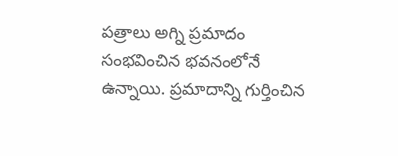పత్రాలు అగ్ని ప్రమాదం సంభవించిన భవనంలోనే ఉన్నాయి. ప్రమాదాన్ని గుర్తించిన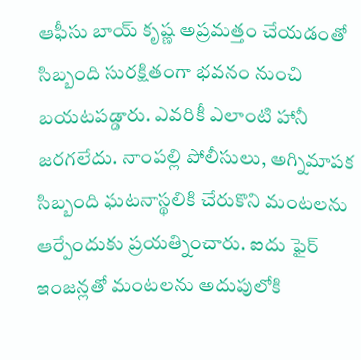ఆఫీసు బాయ్‌ కృష్ణ అప్రమత్తం చేయడంతో సిబ్బంది సురక్షితంగా భవనం నుంచి బయటపడ్డారు. ఎవరికీ ఎలాంటి హానీ జరగలేదు. నాంపల్లి పోలీసులు, అగ్నిమాపక సిబ్బంది ఘటనాస్థలికి చేరుకొని మంటలను ఆర్పేందుకు ప్రయత్నించారు. ఐదు ఫైర్‌ ఇంజన్లతో మంటలను అదుపులోకి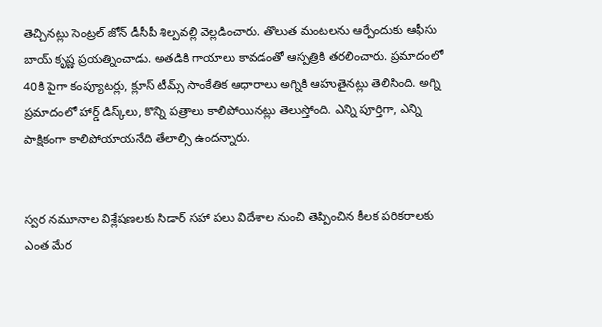తెచ్చినట్లు సెంట్రల్‌ జోన్‌ డీసీపీ శిల్పవల్లి వెల్లడించారు. తొలుత మంటలను ఆర్పేందుకు ఆఫీసు బాయ్‌ కృష్ణ ప్రయత్నించాడు. అతడికి గాయాలు కావడంతో ఆస్పత్రికి తరలించారు. ప్రమాదంలో 40కి పైగా కంప్యూటర్లు, క్లూస్‌ టీమ్స్‌ సాంకేతిక ఆధారాలు అగ్నికి ఆహుతైనట్లు తెలిసింది. అగ్ని ప్రమాదంలో హార్డ్‌ డిస్క్‌లు, కొన్ని పత్రాలు కాలిపోయినట్లు తెలుస్తోంది. ఎన్ని పూర్తిగా, ఎన్ని పాక్షికంగా కాలిపోయాయనేది తేలాల్సి ఉందన్నారు.


స్వర నమూనాల విశ్లేషణలకు సిడార్‌ సహా పలు విదేశాల నుంచి తెప్పించిన కీలక పరికరాలకు ఎంత మేర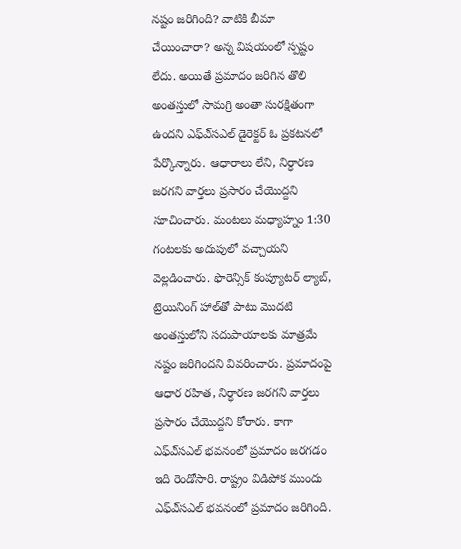నష్టం జరిగింది? వాటికి బీమా చేయించారా? అన్న విషయంలో స్పష్టం లేదు. అయితే ప్రమాదం జరిగిన తొలి అంతస్తులో సామగ్రి అంతా సురక్షితంగా ఉందని ఎఫ్‌ఎ్‌సఎల్‌ డైరెక్టర్‌ ఓ ప్రకటనలో పేర్కొన్నారు. ఆధారాలు లేని, నిర్ధారణ జరగని వార్తలు ప్రసారం చేయొద్దని సూచించారు. మంటలు మధ్యాహ్నం 1:30 గంటలకు అదుపులో వచ్చాయని వెల్లడించారు. ఫొరెన్సిక్‌ కంప్యూటర్‌ ల్యాబ్‌, ట్రెయినింగ్‌ హాల్‌తో పాటు మొదటి అంతస్తులోని సదుపాయాలకు మాత్రమే నష్టం జరిగిందని వివరించారు. ప్రమాదంపై ఆధార రహిత, నిర్ధారణ జరగని వార్తలు ప్రసారం చేయొద్దని కోరారు. కాగా ఎఫ్‌ఎ్‌సఎల్‌ భవనంలో ప్రమాదం జరగడం ఇది రెండోసారి. రాష్ట్రం విడిపోక ముందు ఎఫ్‌ఎ్‌సఎల్‌ భవనంలో ప్రమాదం జరిగింది.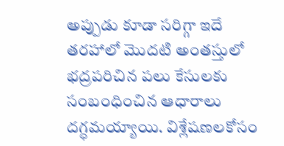అప్పుడు కూడా సరిగ్గా ఇదే తరహాలో మొదటి అంతస్తులో భద్రపరిచిన పలు కేసులకు సంబంధించిన ఆధారాలు దగ్ధమయ్యాయి. విశ్లేషణలకోసం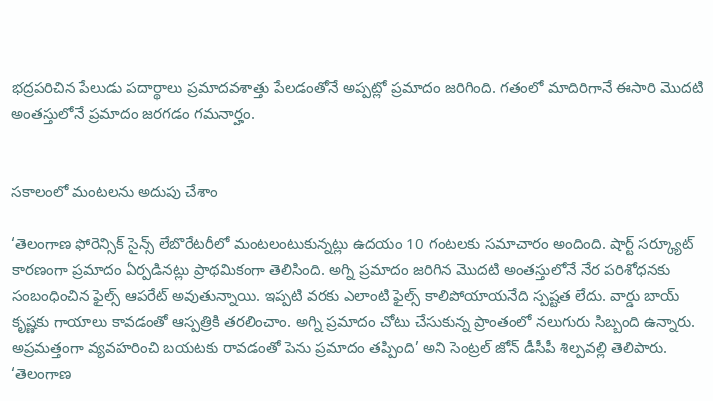భద్రపరిచిన పేలుడు పదార్థాలు ప్రమాదవశాత్తు పేలడంతోనే అప్పట్లో ప్రమాదం జరిగింది. గతంలో మాదిరిగానే ఈసారి మొదటి అంతస్తులోనే ప్రమాదం జరగడం గమనార్హం.


సకాలంలో మంటలను అదుపు చేశాం

‘తెలంగాణ ఫోరెన్సిక్‌ సైన్స్‌ లేబొరేటరీలో మంటలంటుకున్నట్లు ఉదయం 10 గంటలకు సమాచారం అందింది. షార్ట్‌ సర్క్యూట్‌ కారణంగా ప్రమాదం ఏర్పడినట్లు ప్రాథమికంగా తెలిసింది. అగ్ని ప్రమాదం జరిగిన మొదటి అంతస్తులోనే నేర పరిశోధనకు సంబంధించిన ఫైల్స్‌ ఆపరేట్‌ అవుతున్నాయి. ఇప్పటి వరకు ఎలాంటి ఫైల్స్‌ కాలిపోయాయనేది స్పష్టత లేదు. వార్డు బాయ్‌ కృష్ణకు గాయాలు కావడంతో ఆస్పత్రికి తరలించాం. అగ్ని ప్రమాదం చోటు చేసుకున్న ప్రాంతంలో నలుగురు సిబ్బంది ఉన్నారు. అప్రమత్తంగా వ్యవహరించి బయటకు రావడంతో పెను ప్రమాదం తప్పింది’ అని సెంట్రల్‌ జోన్‌ డీసీపీ శిల్పవల్లి తెలిపారు. ‘తెలంగాణ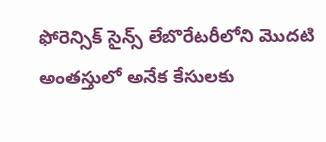ఫోరెన్సిక్‌ సైన్స్‌ లేబొరేటరీలోని మొదటి అంతస్తులో అనేక కేసులకు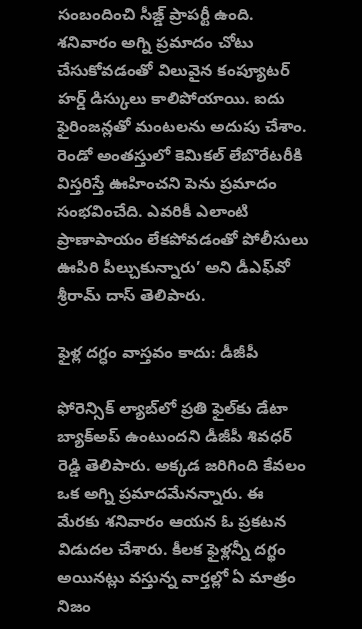సంబందించి సీజ్డ్‌ ప్రాపర్టీ ఉంది. శనివారం అగ్ని ప్రమాదం చోటు చేసుకోవడంతో విలువైన కంప్యూటర్‌ హర్డ్‌ డిస్కులు కాలిపోయాయి. ఐదు ఫైరింజన్లతో మంటలను అదుపు చేశాం. రెండో అంతస్తులో కెమికల్‌ లేబొరేటరీకి విస్తరిస్తే ఊహించని పెను ప్రమాదం సంభవించేది. ఎవరికీ ఎలాంటి ప్రాణాపాయం లేకపోవడంతో పోలీసులు ఊపిరి పీల్చుకున్నారు’ అని డీఎఫ్‌వో శ్రీరామ్‌ దాస్‌ తెలిపారు.

ఫైళ్ల దగ్ధం వాస్తవం కాదు: డీజీపీ

ఫోరెన్సిక్‌ ల్యాబ్‌లో ప్రతి ఫైల్‌కు డేటా బ్యాక్‌అప్‌ ఉంటుందని డీజీపీ శివధర్‌ రెడ్డి తెలిపారు. అక్కడ జరిగింది కేవలం ఒక అగ్ని ప్రమాదమేనన్నారు. ఈ మేరకు శనివారం ఆయన ఓ ప్రకటన విడుదల చేశారు. కీలక ఫైళ్లన్నీ దగ్థం అయినట్లు వస్తున్న వార్తల్లో ఏ మాత్రం నిజం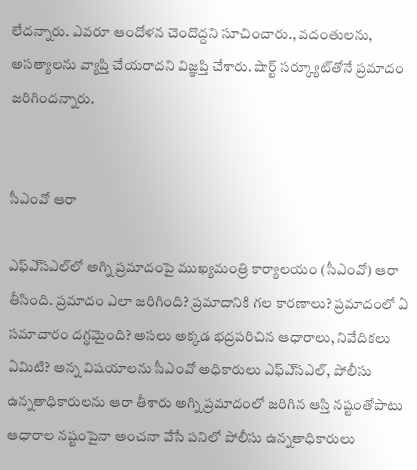లేదన్నారు. ఎవరూ ఆందోళన చెందొద్దని సూచించారు., వదంతులను, అసత్యాలను వ్యాప్తి చేయరాదని విజ్ఞప్తి చేశారు. షార్ట్‌ సర్క్యూట్‌తోనే ప్రమాదం జరిగిందన్నారు.


సీఎంవో ఆరా

ఎఫ్‌ఎ్‌సఎల్‌లో అగ్ని ప్రమాదంపై ముఖ్యమంత్రి కార్యాలయం (సీఎంవో) ఆరా తీసింది. ప్రమాదం ఎలా జరిగింది? ప్రమాదానికి గల కారణాలు? ప్రమాదంలో ఏ సమాచారం దగ్ధమైంది? అసలు అక్కడ భద్రపరిచిన ఆధారాలు, నివేదికలు ఏమిటి? అన్న విషయాలను సీఎంవో అధికారులు ఎఫ్‌ఎ్‌సఎల్‌, పోలీసు ఉన్నతాధికారులను ఆరా తీశారు అగ్ని ప్రమాదంలో జరిగిన ఆస్తి నష్టంతోపాటు ఆధారాల నష్టంపైనా అంచనా వేసే పనిలో పోలీసు ఉన్నతాధికారులు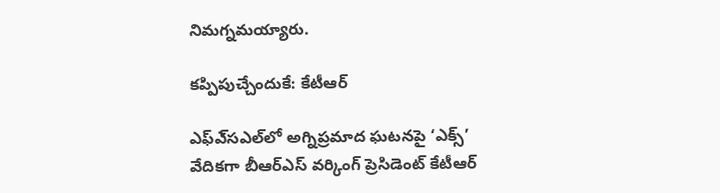నిమగ్నమయ్యారు.

కప్పిపుచ్చేందుకే: కేటీఆర్‌

ఎఫ్‌ఎ్‌సఎల్‌లో అగ్నిప్రమాద ఘటనపై ‘ఎక్స్‌’ వేదికగా బీఆర్‌ఎస్‌ వర్కింగ్‌ ప్రెసిడెంట్‌ కేటీఆర్‌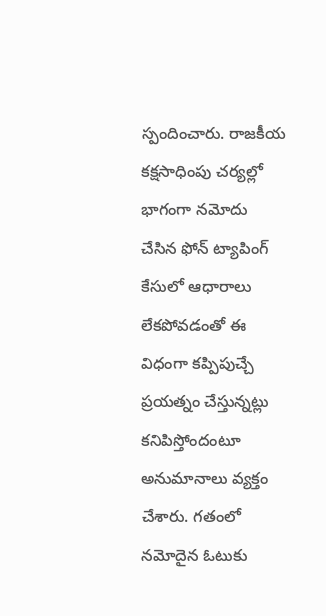స్పందించారు. రాజకీయ కక్షసాధింపు చర్యల్లో భాగంగా నమోదు చేసిన ఫోన్‌ ట్యాపింగ్‌ కేసులో ఆధారాలు లేకపోవడంతో ఈ విధంగా కప్పిపుచ్చే ప్రయత్నం చేస్తున్నట్లు కనిపిస్తోందంటూ అనుమానాలు వ్యక్తం చేశారు. గతంలో నమోదైన ఓటుకు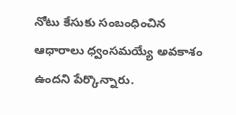నోటు కేసుకు సంబంధించిన ఆధారాలు ధ్వంసమయ్యే అవకాశం ఉందని పేర్కొన్నారు.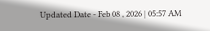Updated Date - Feb 08 , 2026 | 05:57 AM